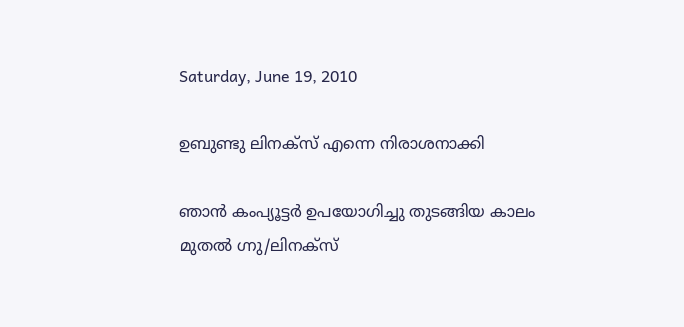Saturday, June 19, 2010

ഉബുണ്ടു ലിനക്സ് എന്നെ നിരാശനാക്കി

ഞാന്‍ കംപ്യൂട്ടര്‍ ഉപയോഗിച്ചു തുടങ്ങിയ കാലം മുതല്‍ ഗ്നു/ലിനക്സ്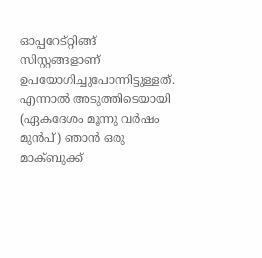ഓപ്പറേട്റ്റിങ്ങ് സിസ്റ്റങ്ങളാണ് ഉപയോഗിച്ചുപോന്നിട്ടുള്ളത്. എന്നാല്‍ അടുത്തിടെയായി (ഏകദേശം മൂന്നു വര്‍ഷം മുന്‍പ്) ഞാന്‍ ഒരു മാക്ബുക്ക്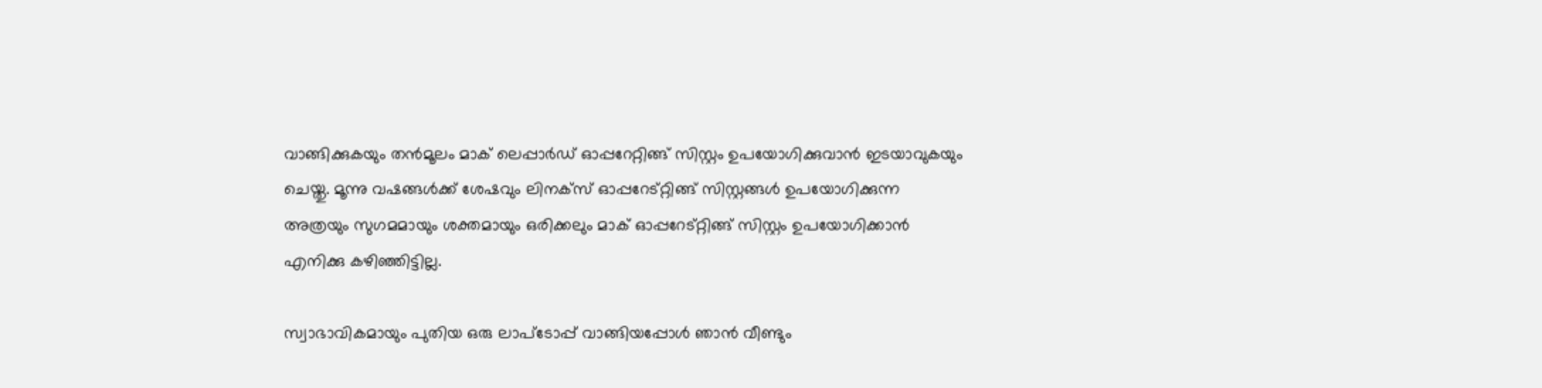വാങ്ങിക്കുകയും തന്‍മൂലം മാക് ലെപ്പാര്‍ഡ് ഓപ്പറേറ്റിങ്ങ് സിസ്റ്റം ഉപയോഗിക്കുവാന്‍ ഇടയാവുകയും ചെയ്തു. മൂന്നു വഷങ്ങള്‍ക്ക് ശേഷവും ലിനക്സ് ഓപ്പറേട്റ്റിങ്ങ് സിസ്റ്റങ്ങള്‍ ഉപയോഗിക്കുന്ന അത്രയും സുഗമമായും ശക്തമായും ഒരിക്കലും മാക് ഓപ്പറേട്റ്റിങ്ങ് സിസ്റ്റം ഉപയോഗിക്കാന്‍ എനിക്കു കഴിഞ്ഞിട്ടില്ല.

സ്വാഭാവികമായും പുതിയ ഒരു ലാപ്ടോപ്പ് വാങ്ങിയപ്പോള്‍ ഞാന്‍ വീണ്ടും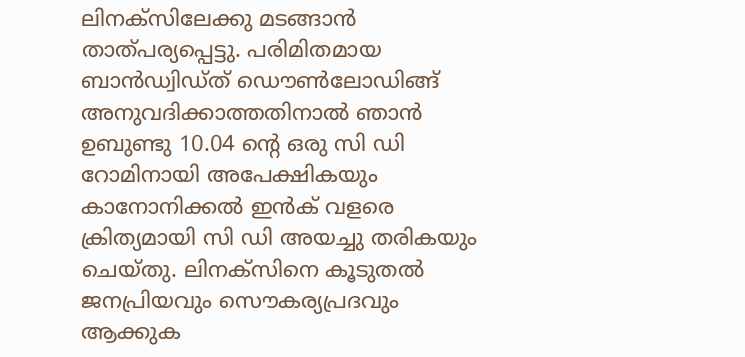ലിനക്സിലേക്കു മടങ്ങാന്‍ താത്പര്യപ്പെട്ടു. പരിമിതമായ ബാന്‍ഡ്വിഡ്ത് ഡൌണ്‍ലോഡിങ്ങ് അനുവദിക്കാത്തതിനാല്‍ ഞാന്‍ ഉബുണ്ടു 10.04 ന്റെ ഒരു സി ഡി റോമിനായി അപേക്ഷികയും കാനോനിക്കല്‍ ഇന്‍ക് വളരെ ക്രിത്യമായി സി ഡി അയച്ചു തരികയും ചെയ്തു. ലിനക്സിനെ കൂടുതല്‍ ജനപ്രിയവും സൌകര്യപ്രദവും ആക്കുക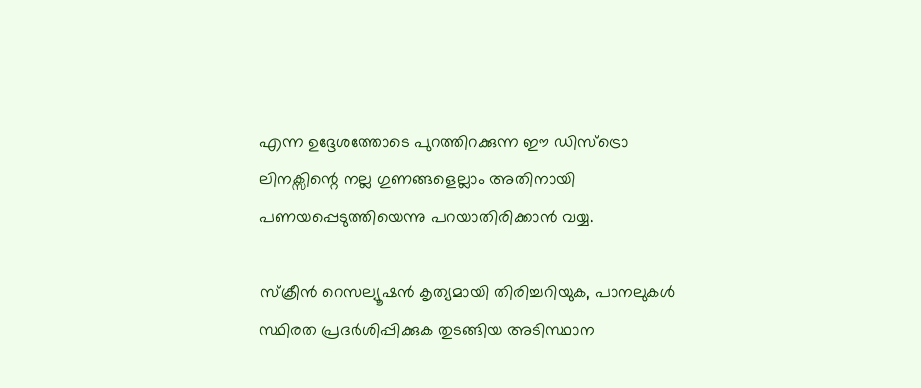എന്ന ഉദ്ദേശത്തോടെ പുറത്തിറക്കുന്ന ഈ ഡിസ്ട്രൊ ലിനക്സിന്റെ നല്ല ഗുണങ്ങളെല്ലാം അതിനായി പണയപ്പെടുത്തിയെന്നു പറയാതിരിക്കാന്‍ വയ്യ.

സ്ക്രീന്‍ റെസല്യൂഷന്‍ കൃത്യമായി തിരിച്ചറിയുക, പാനലുകള്‍ സ്ഥിരത പ്രദര്‍ശിപ്പിക്കുക തുടങ്ങിയ അടിസ്ഥാന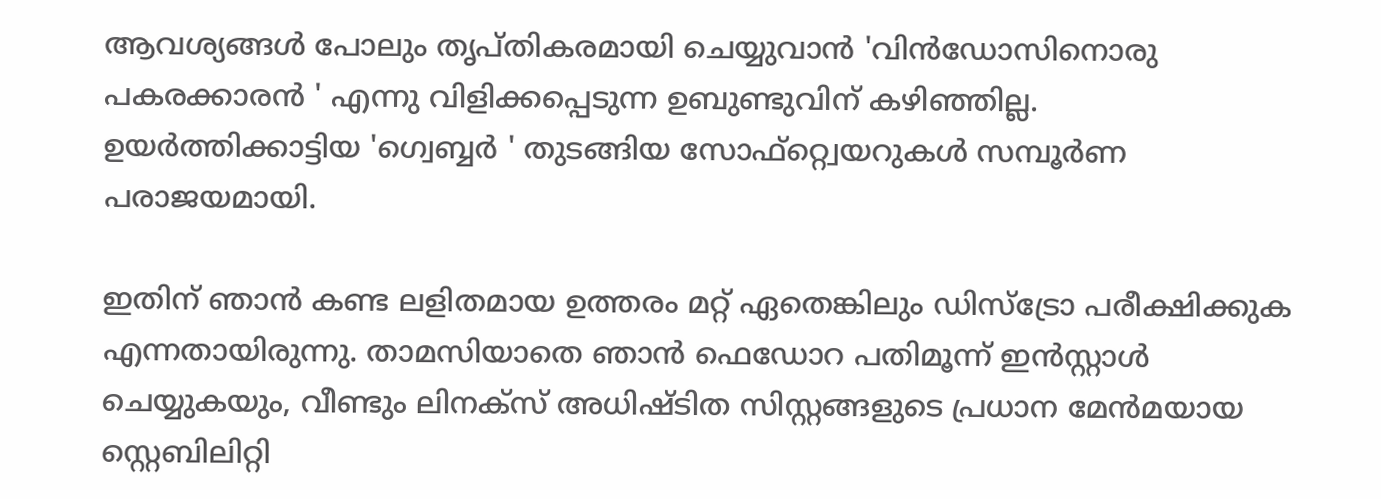ആവശ്യങ്ങള്‍ പോലും തൃപ്തികരമായി ചെയ്യുവാന്‍ 'വിന്‍ഡോസിനൊരു പകരക്കാരന്‍ ' എന്നു വിളിക്കപ്പെടുന്ന ഉബുണ്ടുവിന് കഴിഞ്ഞില്ല. ഉയര്‍ത്തിക്കാട്ടിയ 'ഗ്വെബ്ബര്‍ ' തുടങ്ങിയ സോഫ്റ്റ്വെയറുകള്‍ സമ്പൂര്‍ണ പരാജയമായി.

ഇതിന് ഞാന്‍ കണ്ട ലളിതമായ ഉത്തരം മറ്റ് ഏതെങ്കിലും ഡിസ്ട്രോ പരീക്ഷിക്കുക എന്നതായിരുന്നു. താമസിയാതെ ഞാന്‍ ഫെഡോറ പതിമൂന്ന് ഇന്‍സ്റ്റാള്‍ ചെയ്യുകയും, വീണ്ടും ലിനക്സ് അധിഷ്ടിത സിസ്റ്റങ്ങളുടെ പ്രധാന മേന്‍മയായ സ്റ്റെബിലിറ്റി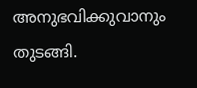അനുഭവിക്കുവാനും തുടങ്ങി.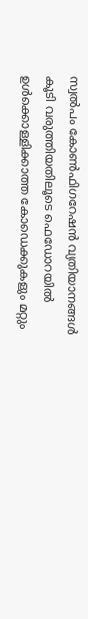സ്വല്‍പം കോണ്‍ഫിഗറേഷന്‍ വ്യതിയാനങ്ങള്‍ കൂടി വരുത്തിയതിലൂടെ ഫെഡോറയില്‍ ഉള്‍ക്കൊള്ളിക്കാത്ത കോഡെക്കുകളും മറ്റും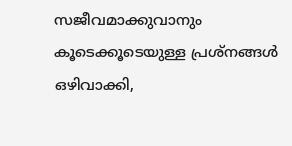സജീവമാക്കുവാനും കൂടെക്കൂടെയുള്ള പ്രശ്നങ്ങള്‍ ഒഴിവാക്കി,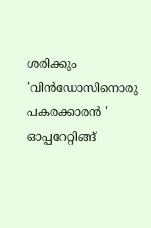ശരിക്കും 'വിന്‍ഡോസിനൊരു പകരക്കാരന്‍ ' ഓപ്പറേറ്റിങ്ങ്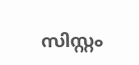സിസ്റ്റം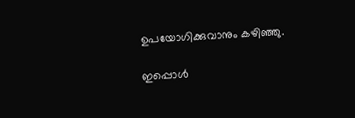ഉപയോഗിക്കുവാനും കഴിഞ്ഞു.

ഇപ്പൊള്‍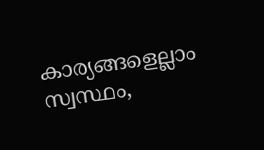കാര്യങ്ങളെല്ലാം സ്വസ്ഥം,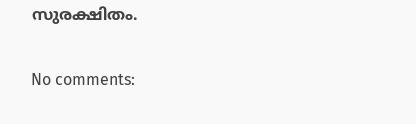സുരക്ഷിതം.

No comments: